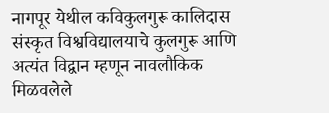नागपूर येथील कविकुलगुरू कालिदास संस्कृत विश्वविद्यालयाचे कुलगुरू आणि अत्यंत विद्वान म्हणून नावलौकिक मिळवलेले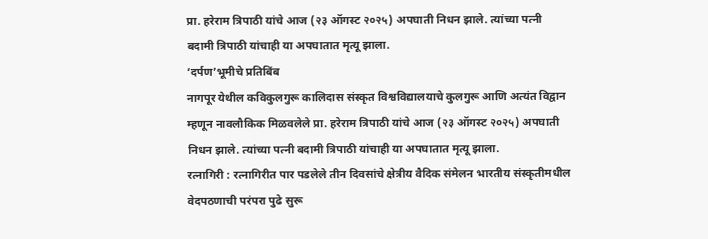प्रा. हरेराम त्रिपाठी यांचे आज (२३ ऑगस्ट २०२५) अपघाती निधन झाले. त्यांच्या पत्नी बदामी त्रिपाठी यांचाही या अपघातात मृत्यू झाला.
‘दर्पण’भूमीचे प्रतिबिंब
नागपूर येथील कविकुलगुरू कालिदास संस्कृत विश्वविद्यालयाचे कुलगुरू आणि अत्यंत विद्वान म्हणून नावलौकिक मिळवलेले प्रा. हरेराम त्रिपाठी यांचे आज (२३ ऑगस्ट २०२५) अपघाती निधन झाले. त्यांच्या पत्नी बदामी त्रिपाठी यांचाही या अपघातात मृत्यू झाला.
रत्नागिरी : रत्नागिरीत पार पडलेले तीन दिवसांचे क्षेत्रीय वैदिक संमेलन भारतीय संस्कृतीमधील वेदपठणाची परंपरा पुढे सुरू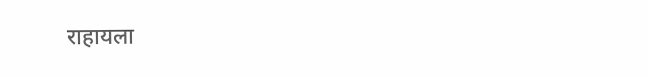राहायला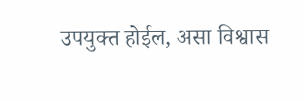उपयुक्त होईल, असा विश्वास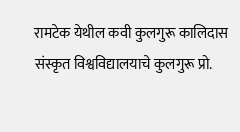रामटेक येथील कवी कुलगुरू कालिदास संस्कृत विश्वविद्यालयाचे कुलगुरू प्रो.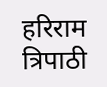हरिराम त्रिपाठी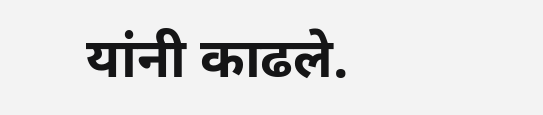यांनी काढले.